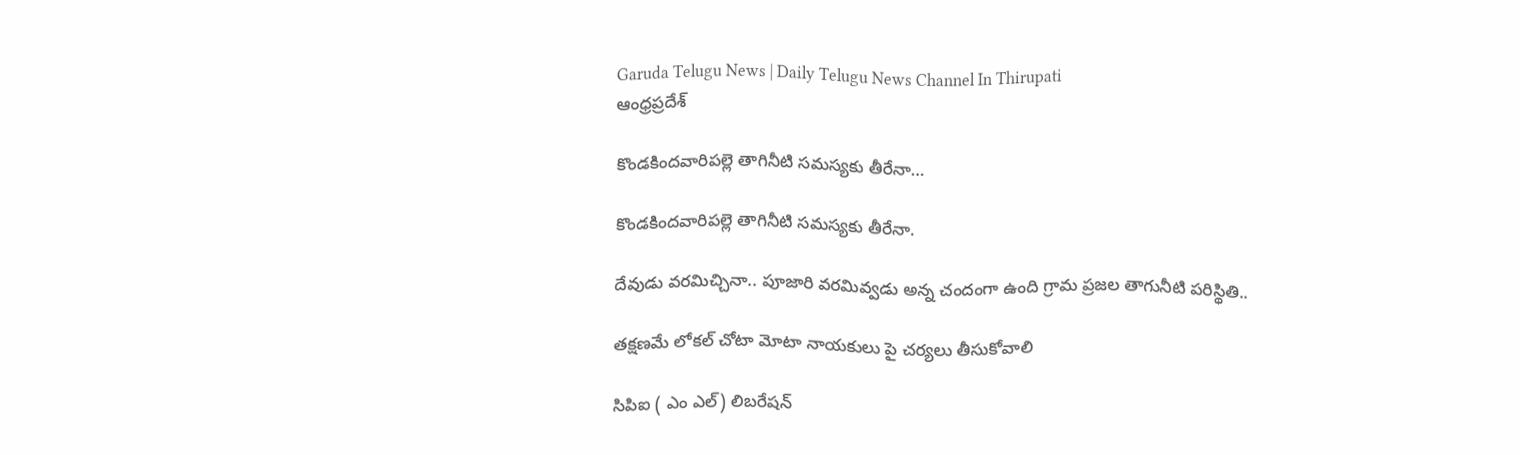Garuda Telugu News | Daily Telugu News Channel In Thirupati
ఆంధ్రప్రదేశ్

కొండకిందవారిపల్లె తాగినీటి సమస్యకు తీరేనా…

కొండకిందవారిపల్లె తాగినీటి సమస్యకు తీరేనా.

దేవుడు వరమిచ్చినా.. పూజారి వరమివ్వడు అన్న చందంగా ఉంది గ్రామ ప్రజల తాగునీటి పరిస్థితి..

తక్షణమే లోకల్ చోటా మోటా నాయకులు పై చర్యలు తీసుకోవాలి

సిపిఐ ( ఎం ఎల్) లిబరేషన్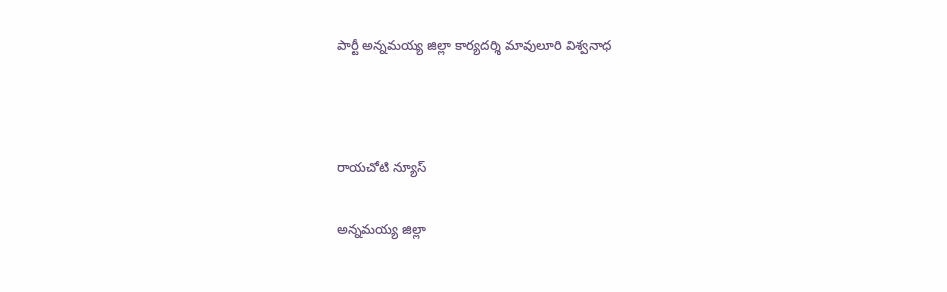పార్టీ అన్నమయ్య జిల్లా కార్యదర్శి మావులూరి విశ్వనాధ



రాయచోటి న్యూస్

అన్నమయ్య జిల్లా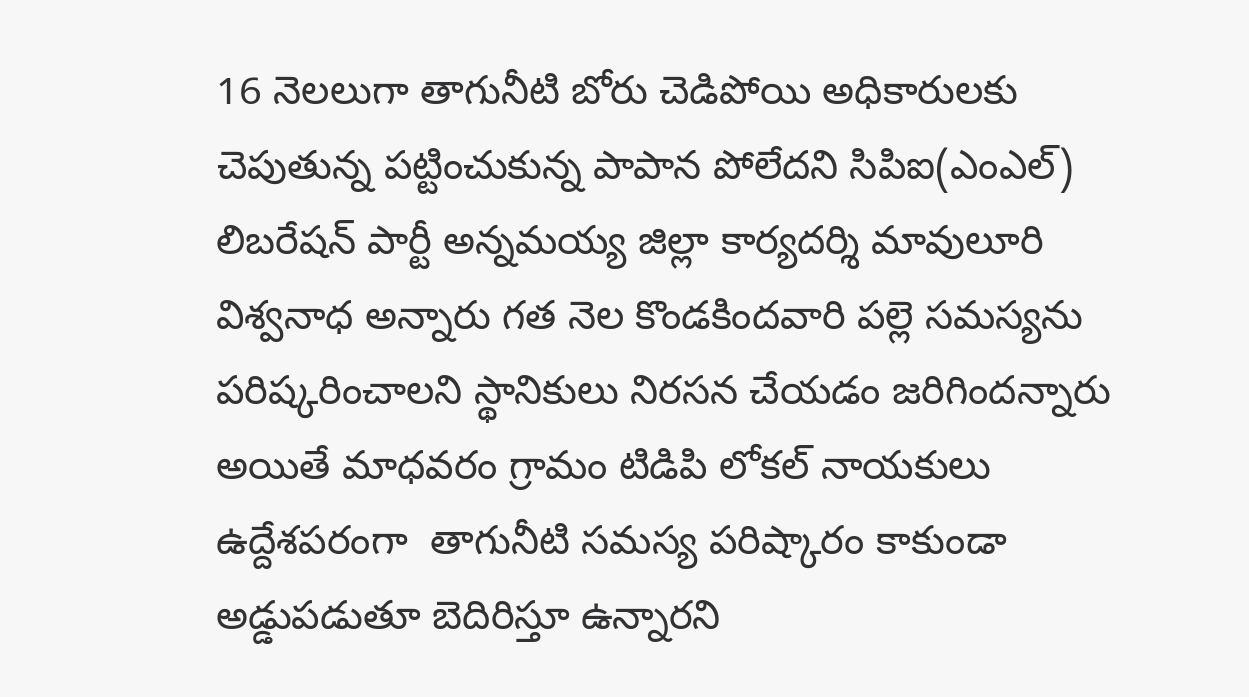16 నెలలుగా తాగునీటి బోరు చెడిపోయి అధికారులకు చెపుతున్న పట్టించుకున్న పాపాన పోలేదని సిపిఐ(ఎంఎల్) లిబరేషన్ పార్టీ అన్నమయ్య జిల్లా కార్యదర్శి మావులూరి విశ్వనాధ అన్నారు గత నెల కొండకిందవారి పల్లె సమస్యను పరిష్కరించాలని స్థానికులు నిరసన చేయడం జరిగిందన్నారు అయితే మాధవరం గ్రామం టిడిపి లోకల్ నాయకులు ఉద్దేశపరంగా ‌ తాగునీటి సమస్య పరిష్కారం కాకుండా అడ్డుపడుతూ బెదిరిస్తూ ఉన్నారని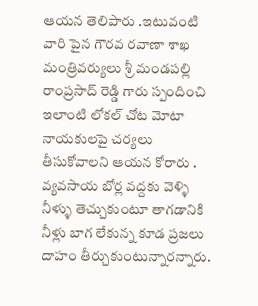ఆయన తెలిపారు ‌.ఇటువంటి వారి పైన గౌరవ రవాణా శాఖ మంత్రివర్యులు శ్రీ మండపల్లి రాంప్రసాద్ రెడ్డి గారు స్పందించి ఇలాంటి లోకల్ చోట మోటా నాయకులపై చర్యలు తీసుకోవాలని ఆయన కోరారు . వ్యవసాయ బోర్ల వద్దకు వెళ్ళి నీళ్ళు తెచ్చుకుంటూ తాగడానికి నీళ్లు బాగ లేకున్న కూడ ప్రజలు దాహం తీర్చుకుంటున్నారన్నారు.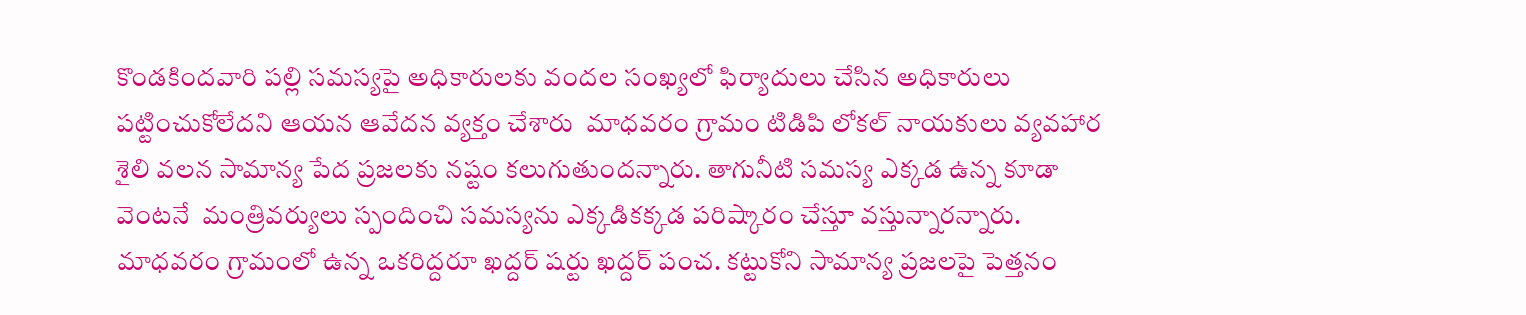కొండకిందవారి పల్లి సమస్యపై అధికారులకు వందల సంఖ్యలో ఫిర్యాదులు చేసిన అధికారులు పట్టించుకోలేదని ఆయన ఆవేదన వ్యక్తం చేశారు ‌ మాధవరం గ్రామం టిడిపి లోకల్ నాయకులు వ్యవహార శైలి వలన సామాన్య పేద ప్రజలకు నష్టం కలుగుతుందన్నారు. తాగునీటి సమస్య ఎక్కడ ఉన్న కూడా వెంటనే ‌ మంత్రివర్యులు స్పందించి సమస్యను ఎక్కడికక్కడ పరిష్కారం చేస్తూ వస్తున్నారన్నారు. మాధవరం గ్రామంలో ఉన్న ఒకరిద్దరూ ఖద్దర్ షర్టు ఖద్దర్ పంచ. కట్టుకోని సామాన్య ప్రజలపై పెత్తనం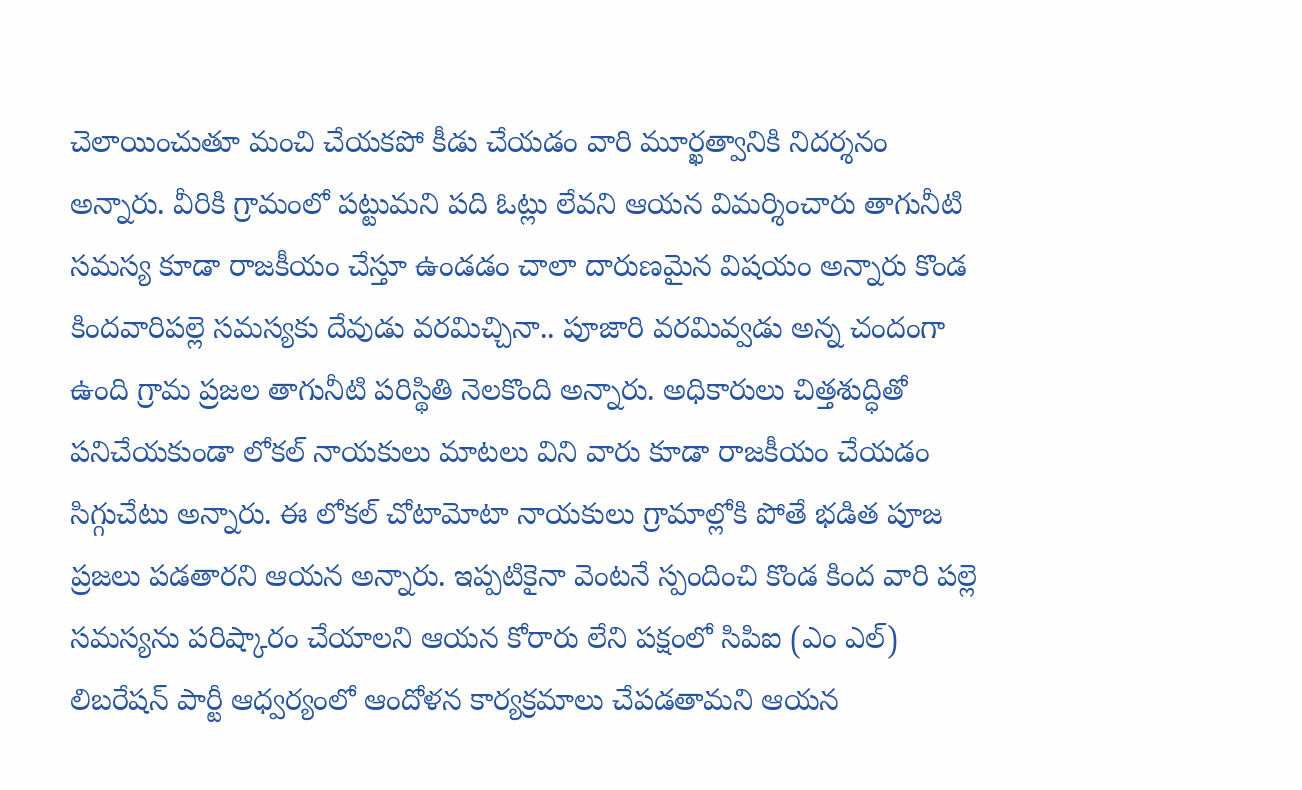చెలాయించుతూ మంచి చేయకపో కీడు చేయడం వారి మూర్ఖత్వానికి నిదర్శనం అన్నారు. వీరికి గ్రామంలో పట్టుమని పది ఓట్లు లేవని ఆయన విమర్శించారు తాగునీటి సమస్య కూడా రాజకీయం చేస్తూ ఉండడం చాలా దారుణమైన విషయం అన్నారు కొండ కిందవారిపల్లె సమస్యకు దేవుడు వరమిచ్చినా.. పూజారి వరమివ్వడు అన్న చందంగా ఉంది గ్రామ ప్రజల తాగునీటి పరిస్థితి నెలకొంది అన్నారు. అధికారులు చిత్తశుద్ధితో పనిచేయకుండా లోకల్ నాయకులు మాటలు విని వారు కూడా రాజకీయం చేయడం సిగ్గుచేటు అన్నారు. ఈ లోకల్ చోటామోటా నాయకులు గ్రామాల్లోకి పోతే భడిత పూజ ప్రజలు పడతారని ఆయన అన్నారు. ఇప్పటికైనా వెంటనే స్పందించి కొండ కింద వారి పల్లె సమస్యను పరిష్కారం చేయాలని ఆయన కోరారు లేని పక్షంలో సిపిఐ (ఎం ఎల్) లిబరేషన్ పార్టీ ఆధ్వర్యంలో ఆందోళన కార్యక్రమాలు చేపడతామని ఆయన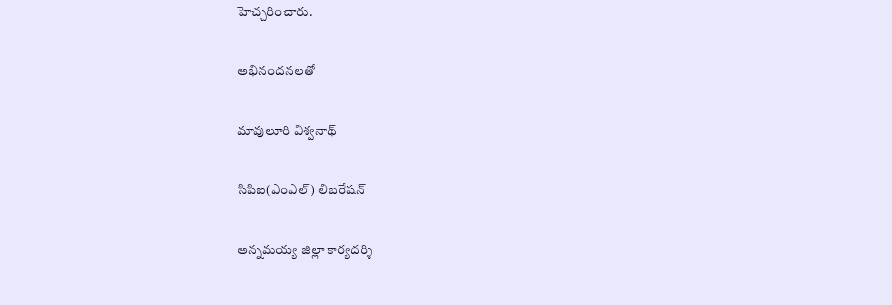హెచ్చరించారు.

అభినందనలతో

మావులూరి విశ్వనాథ్

సిపిఐ(ఎంఎల్) లిబరేషన్

అన్నమయ్య జిల్లా కార్యదర్శి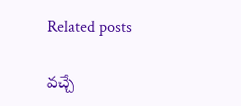Related posts

వచ్చే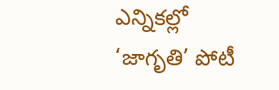ఎన్నికల్లో ‘జాగృతి’ పోటీ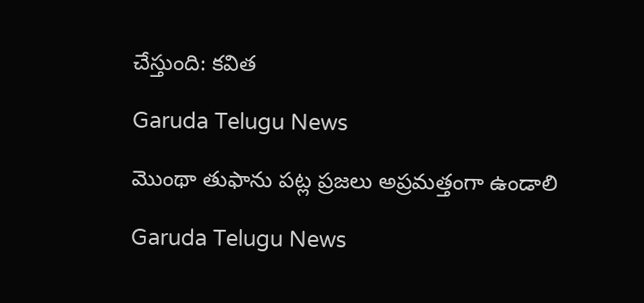చేస్తుంది: కవిత

Garuda Telugu News

మొంథా తుఫాను పట్ల ప్రజలు అప్రమత్తంగా ఉండాలి

Garuda Telugu News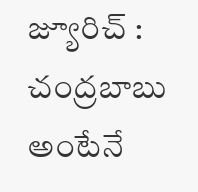జ్యూరిచ్ : చంద్రబాబు అంటేనే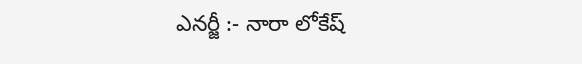ఎనర్జీ :- నారా లోకేష్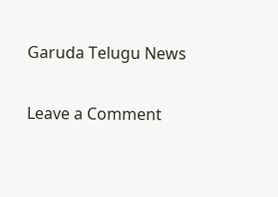Garuda Telugu News

Leave a Comment